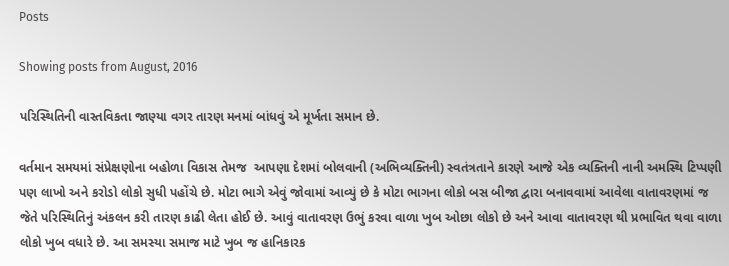Posts

Showing posts from August, 2016

પરિસ્થિતિની વાસ્તવિકતા જાણ્યા વગર તારણ મનમાં બાંધવું એ મૂર્ખતા સમાન છે.

વર્તમાન સમયમાં સંપ્રેક્ષણોના બહોળા વિકાસ તેમજ  આપણા દેશમાં બોલવાની (અભિવ્યક્તિની) સ્વતંત્રતાને કારણે આજે એક વ્યક્તિની નાની અમસ્થિ ટિપ્પણી પણ લાખો અને કરોડો લોકો સુધી પહોંચે છે. મોટા ભાગે એવું જોવામાં આવ્યું છે કે મોટા ભાગના લોકો બસ બીજા દ્વારા બનાવવામાં આવેલા વાતાવરણમાં જ જેતે પરિસ્થિતિનું અંકલન કરી તારણ કાઢી લેતા હોઈ છે. આવું વાતાવરણ ઉભું કરવા વાળા ખુબ ઓછા લોકો છે અને આવા વાતાવરણ થી પ્રભાવિત થવા વાળા લોકો ખુબ વધારે છે. આ સમસ્યા સમાજ માટે ખુબ જ હાનિકારક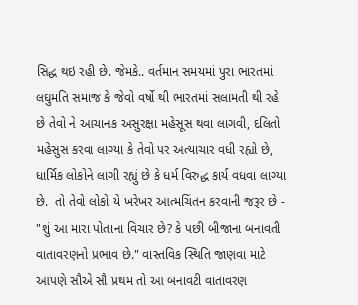સિદ્ધ થઇ રહી છે. જેમકે.. વર્તમાન સમયમાં પુરા ભારતમાં લઘુમતિ સમાજ કે જેવો વર્ષો થી ભારતમાં સલામતી થી રહે છે તેવો ને આચાનક અસુરક્ષા મહેસૂસ થવા લાગવી, દલિતો મહેસુસ કરવા લાગ્યા કે તેવો પર અત્યાચાર વધી રહ્યો છે, ધાર્મિક લોકોને લાગી રહ્યું છે કે ધર્મ વિરુદ્ધ કાર્ય વધવા લાગ્યા છે.  તો તેવો લોકો યે ખરેખર આત્મચિંતન કરવાની જરૂર છે - "શું આ મારા પોતાના વિચાર છે? કે પછી બીજાના બનાવતી વાતાવરણનો પ્રભાવ છે." વાસ્તવિક સ્થિતિ જાણવા માટે આપણે સૌએ સૌ પ્રથમ તો આ બનાવટી વાતાવરણ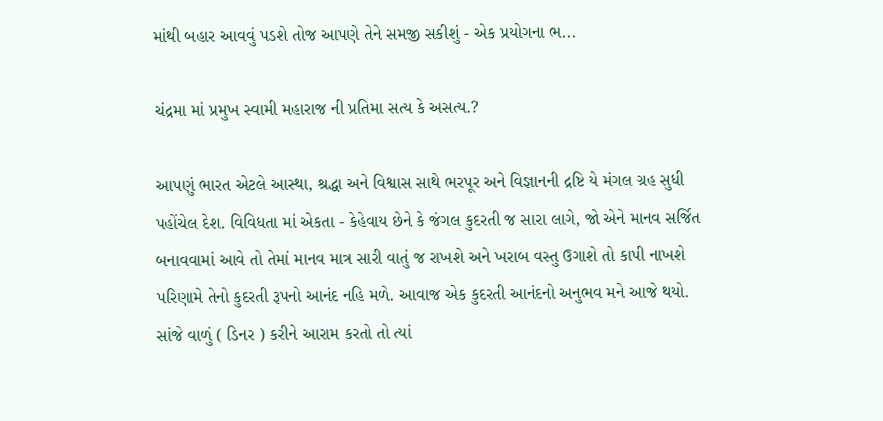માંથી બહાર આવવું પડશે તોજ આપણે તેને સમજી સકીશું - એક પ્રયોગના ભ...

ચંદ્રમા માં પ્રમુખ સ્વામી મહારાજ ની પ્રતિમા સત્ય કે અસત્ય.?

આપણું ભારત એટલે આસ્થા, શ્રદ્ધા અને વિશ્વાસ સાથે ભરપૂર અને વિજ્ઞાનની દ્રષ્ટિ યે મંગલ ગ્રહ સુધી પહોંચેલ દેશ. વિવિધતા માં એકતા - કેહેવાય છેને કે જંગલ કુદરતી જ સારા લાગે, જો એને માનવ સર્જિત બનાવવામાં આવે તો તેમાં માનવ માત્ર સારી વાતું જ રાખશે અને ખરાબ વસ્તુ ઉગાશે તો કાપી નાખશે પરિણામે તેનો કુદરતી રૂપનો આનંદ નહિ મળે. આવાજ એક કુદરતી આનંદનો અનુભવ મને આજે થયો. સાંજે વાળું ( ડિનર ) કરીને આરામ કરતો તો ત્યાં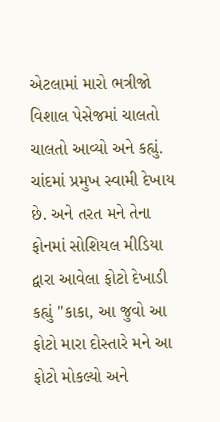એટલામાં મારો ભત્રીજો વિશાલ પેસેજમાં ચાલતો ચાલતો આવ્યો અને કહ્યું. ચાંદમાં પ્રમુખ સ્વામી દેખાય છે. અને તરત મને તેના ફોનમાં સોશિયલ મીડિયા દ્વારા આવેલા ફોટો દેખાડી કહ્યું "કાકા, આ જુવો આ ફોટો મારા દોસ્તારે મને આ ફોટો મોકલ્યો અને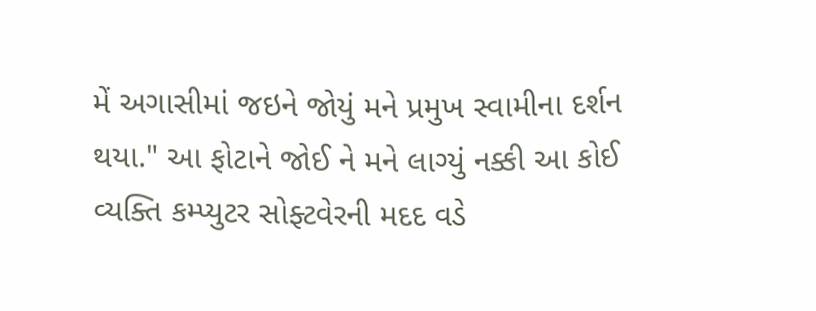મેં અગાસીમાં જઇને જોયું મને પ્રમુખ સ્વામીના દર્શન થયા." આ ફોટાને જોઈ ને મને લાગ્યું નક્કી આ કોઈ વ્યક્તિ કમ્પ્યુટર સોફ્ટવેરની મદદ વડે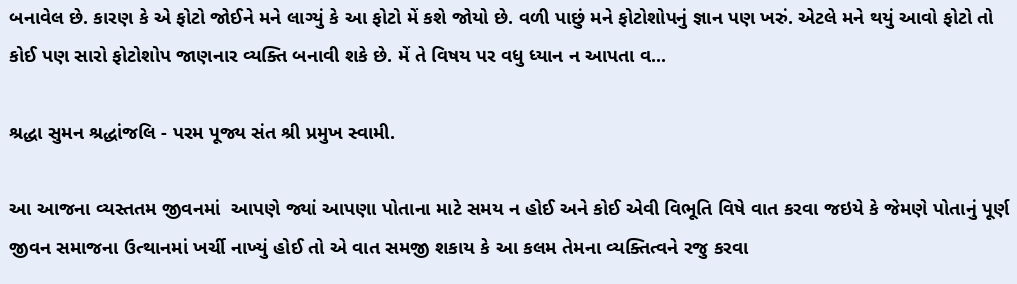બનાવેલ છે. કારણ કે એ ફોટો જોઈને મને લાગ્યું કે આ ફોટો મેં કશે જોયો છે. વળી પાછું મને ફોટોશોપનું જ્ઞાન પણ ખરું. એટલે મને થયું આવો ફોટો તો કોઈ પણ સારો ફોટોશોપ જાણનાર વ્યક્તિ બનાવી શકે છે. મેં તે વિષય પર વધુ ધ્યાન ન આપતા વ...

શ્રદ્ધા સુમન શ્રદ્ધાંજલિ - પરમ પૂજ્ય સંત શ્રી પ્રમુખ સ્વામી.

આ આજના વ્યસ્તતમ જીવનમાં  આપણે જ્યાં આપણા પોતાના માટે સમય ન હોઈ અને કોઈ એવી વિભૂતિ વિષે વાત કરવા જઇયે કે જેમણે પોતાનું પૂર્ણ જીવન સમાજના ઉત્થાનમાં ખર્ચી નાખ્યું હોઈ તો એ વાત સમજી શકાય કે આ કલમ તેમના વ્યક્તિત્વને રજુ કરવા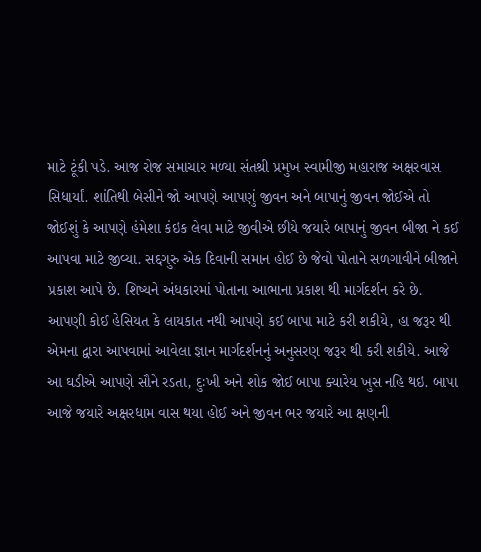માટે ટૂંકી પડે. આજ રોજ સમાચાર મળ્યા સંતશ્રી પ્રમુખ સ્વામીજી મહારાજ અક્ષરવાસ સિધાર્યાં. શાંતિથી બેસીને જો આપણે આપણું જીવન અને બાપાનું જીવન જોઈએ તો જોઈશું કે આપણે હંમેશા કંઇક લેવા માટે જીવીએ છીયે જયારે બાપાનું જીવન બીજા ને કઈ આપવા માટે જીવ્યા. સદ્દગુરુ એક દિવાની સમાન હોઈ છે જેવો પોતાને સળગાવીને બીજાને પ્રકાશ આપે છે. શિષ્યને અંધકારમાં પોતાના આભાના પ્રકાશ થી માર્ગદર્શન કરે છે. આપણી કોઈ હેસિયત કે લાયકાત નથી આપણે કઈ બાપા માટે કરી શકીયે, હા જરૂર થી એમના દ્વારા આપવામાં આવેલા જ્ઞાન માર્ગદર્શનનું અનુસરણ જરૂર થી કરી શકીયે. આજે આ ઘડીએ આપણે સૌને રડતા, દુઃખી અને શોક જોઈ બાપા ક્યારેય ખુસ નહિ થઇ. બાપા આજે જયારે અક્ષરધામ વાસ થયા હોઈ અને જીવન ભર જયારે આ ક્ષણની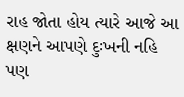રાહ જોતા હોય ત્યારે આજે આ ક્ષણને આપણે દુઃખની નહિ પણ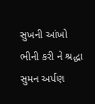સુખની આંખો ભીની કરી ને શ્રદ્ધા સુમન અર્પણ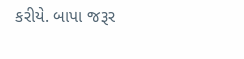કરીયે. બાપા જરૂર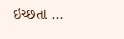ઇચ્છતા ...